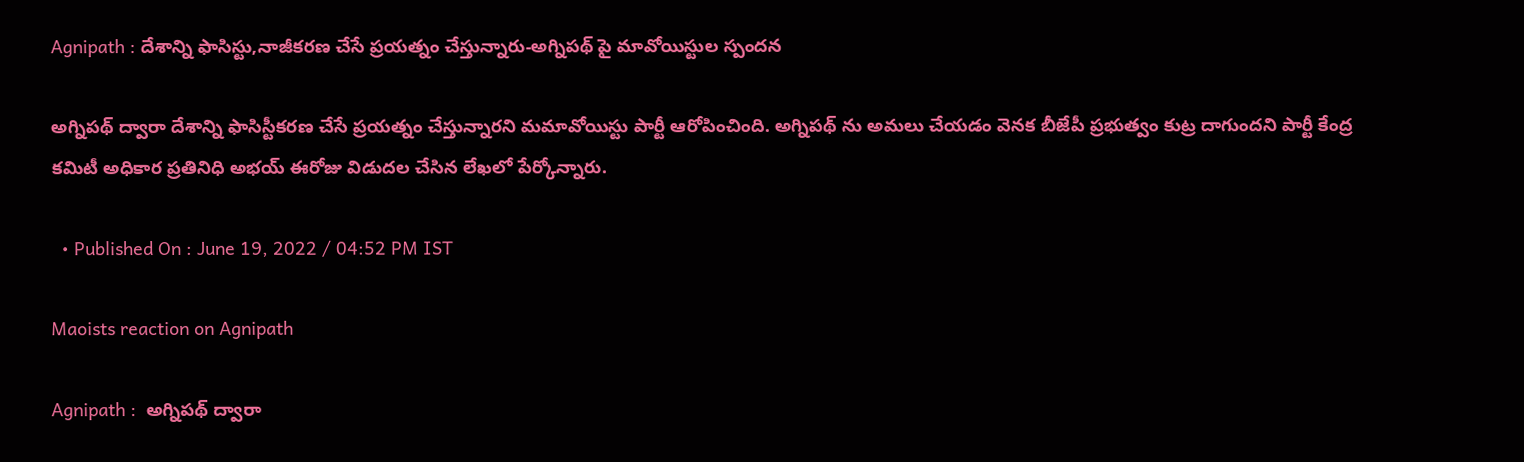Agnipath : దేశాన్ని ఫాసిస్టు,నాజీకరణ చేసే ప్రయత్నం చేస్తున్నారు-అగ్నిపథ్ పై మావోయిస్టుల స్పందన

అగ్నిపథ్ ద్వారా దేశాన్ని ఫాసిస్టీకరణ చేసే ప్రయత్నం చేస్తున్నారని మమావోయిస్టు పార్టీ ఆరోపించింది. అగ్నిపథ్ ను అమలు చేయడం వెనక బీజేపీ ప్రభుత్వం కుట్ర దాగుందని పార్టీ కేంద్ర కమిటీ అధికార ప్రతినిధి అభయ్ ఈరోజు విడుదల చేసిన లేఖలో పేర్కోన్నారు.

  • Published On : June 19, 2022 / 04:52 PM IST

Maoists reaction on Agnipath

Agnipath :  అగ్నిపథ్ ద్వారా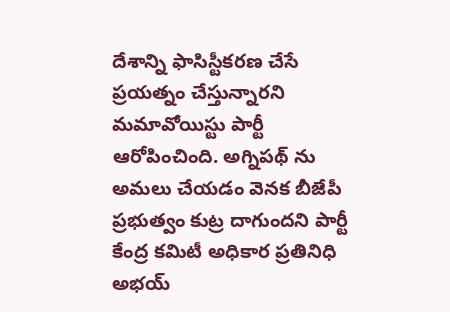దేశాన్ని ఫాసిస్టీకరణ చేసే ప్రయత్నం చేస్తున్నారని మమావోయిస్టు పార్టీ ఆరోపించింది. అగ్నిపథ్ ను అమలు చేయడం వెనక బీజేపీ ప్రభుత్వం కుట్ర దాగుందని పార్టీ కేంద్ర కమిటీ అధికార ప్రతినిధి అభయ్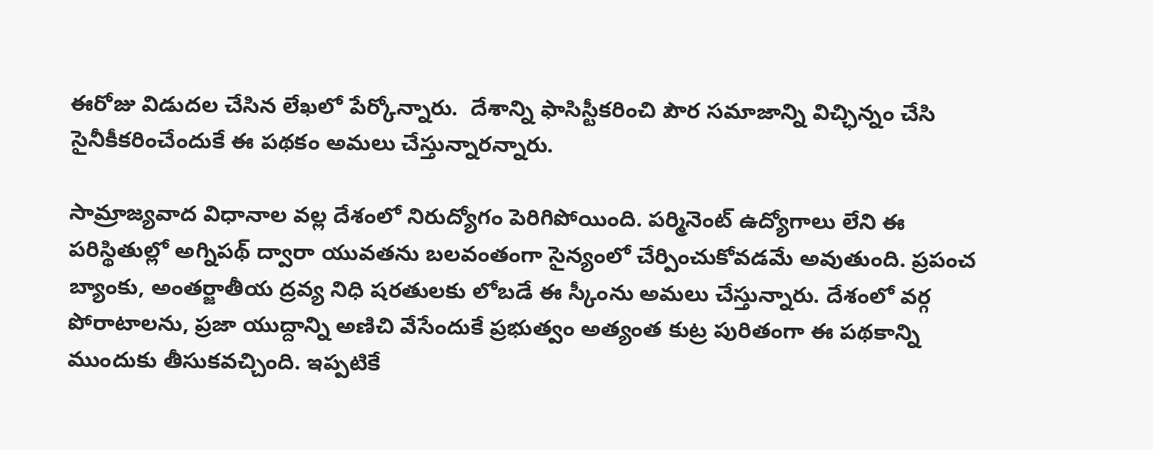ఈరోజు విడుదల చేసిన లేఖలో పేర్కోన్నారు.  దేశాన్ని ఫాసిస్టీకరించి పౌర సమాజాన్ని విచ్ఛిన్నం చేసి సైనీకీకరించేందుకే ఈ పథకం అమలు చేస్తున్నారన్నారు.

సామ్రాజ్యవాద విధానాల వల్ల దేశంలో నిరుద్యోగం పెరిగిపోయింది. పర్మినెంట్ ఉద్యోగాలు లేని ఈ పరిస్థితుల్లో అగ్నిపథ్ ద్వారా యువతను బలవంతంగా సైన్యంలో చేర్పించుకోవడమే అవుతుంది. ప్రపంచ బ్యాంకు, అంతర్జాతీయ ద్రవ్య నిధి షరతులకు లోబడే ఈ స్కీంను అమలు చేస్తున్నారు. దేశంలో వర్గ పోరాటాలను, ప్రజా యుద్దాన్ని అణిచి వేసేందుకే ప్రభుత్వం అత్యంత కుట్ర పురితంగా ఈ పథకాన్ని ముందుకు తీసుకవచ్చింది. ఇప్పటికే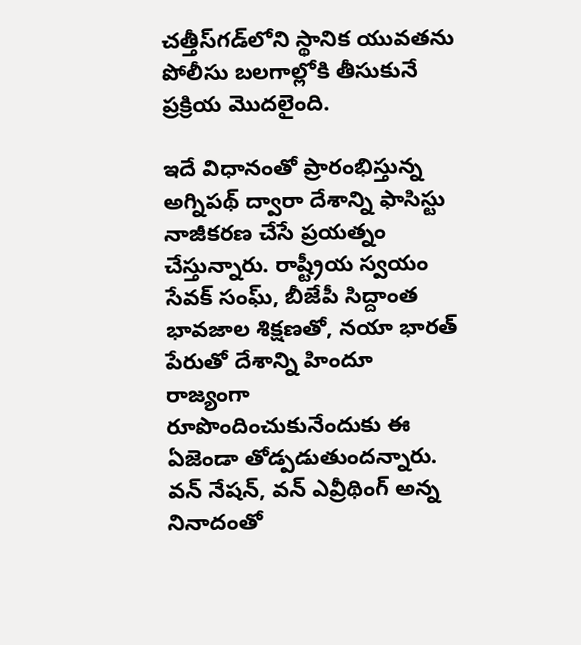చత్తీస్‌గడ్‌లోని స్థానిక యువతను పోలీసు బలగాల్లోకి తీసుకునే ప్రక్రియ మొదలైంది.

ఇదే విధానంతో ప్రారంభిస్తున్న అగ్నిపథ్ ద్వారా దేశాన్ని ఫాసిస్టు నాజీకరణ చేసే ప్రయత్నం చేస్తున్నారు. రాష్ట్రీయ స్వయం సేవక్ సంఘ్, బీజేపీ సిద్దాంత భావజాల శిక్షణతో, నయా భారత్ పేరుతో దేశాన్ని హిందూ రాజ్యంగా రూపొందించుకునేందుకు ఈ ఏజెండా తోడ్పడుతుందన్నారు. వన్ నేషన్, వన్ ఎవ్రీథింగ్ అన్న నినాదంతో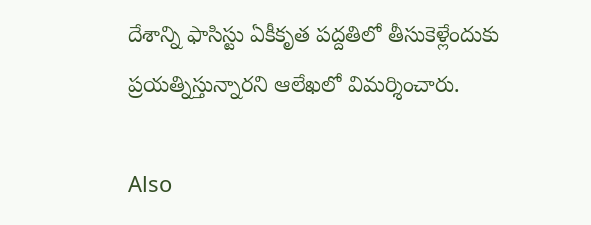దేశాన్ని ఫాసిస్టు ఏకీకృత పద్దతిలో తీసుకెళ్లేందుకు ప్రయత్నిస్తున్నారని ఆలేఖలో విమర్శించారు.

Also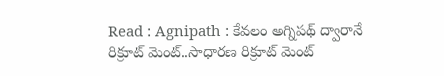Read : Agnipath : కేవలం అగ్నిపథ్ ద్వారానే రిక్రూట్ మెంట్..సాధారణ రిక్రూట్ మెంట్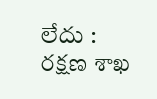లేదు : రక్షణ శాఖ